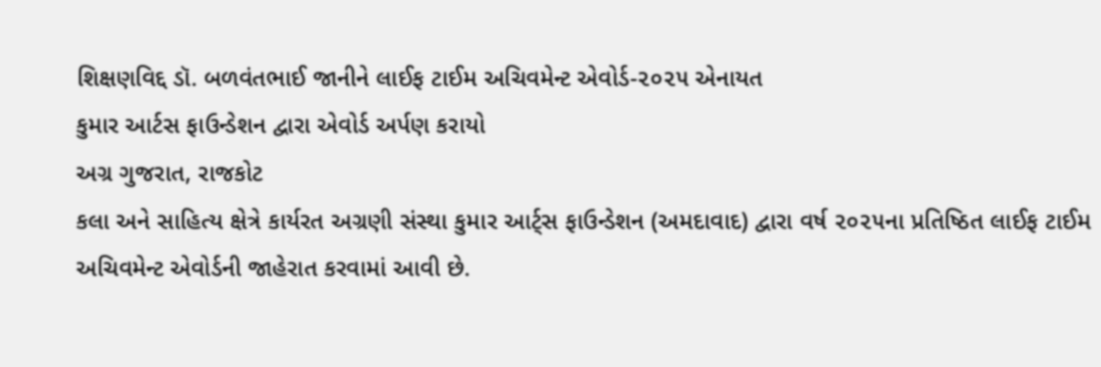શિક્ષણવિદ્દ ડૉ. બળવંતભાઈ જાનીને લાઈફ ટાઈમ અચિવમેન્ટ એવોર્ડ-૨૦૨૫ એનાયત
કુમાર આર્ટસ ફાઉન્ડેશન દ્વારા એવોર્ડ અર્પણ કરાયો
અગ્ર ગુજરાત, રાજકોટ
કલા અને સાહિત્ય ક્ષેત્રે કાર્યરત અગ્રણી સંસ્થા કુમાર આર્ટ્સ ફાઉન્ડેશન (અમદાવાદ) દ્વારા વર્ષ ૨૦૨૫ના પ્રતિષ્ઠિત લાઈફ ટાઈમ અચિવમેન્ટ એવોર્ડની જાહેરાત કરવામાં આવી છે.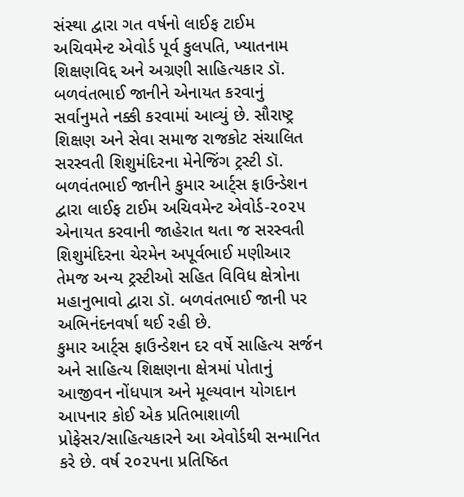સંસ્થા દ્વારા ગત વર્ષનો લાઈફ ટાઈમ અચિવમેન્ટ એવોર્ડ પૂર્વ કુલપતિ, ખ્યાતનામ શિક્ષણવિદ્દ અને અગ્રણી સાહિત્યકાર ડૉ. બળવંતભાઈ જાનીને એનાયત કરવાનું સર્વાનુમતે નક્કી કરવામાં આવ્યું છે. સૌરાષ્ટ્ર શિક્ષણ અને સેવા સમાજ રાજકોટ સંચાલિત સરસ્વતી શિશુમંદિરના મેનેજિંગ ટ્રસ્ટી ડૉ. બળવંતભાઈ જાનીને કુમાર આર્ટ્સ ફાઉન્ડેશન દ્વારા લાઈફ ટાઈમ અચિવમેન્ટ એવોર્ડ-૨૦૨૫ એનાયત કરવાની જાહેરાત થતા જ સરસ્વતી શિશુમંદિરના ચેરમેન અપૂર્વભાઈ મણીઆર તેમજ અન્ય ટ્રસ્ટીઓ સહિત વિવિધ ક્ષેત્રોના મહાનુભાવો દ્વારા ડૉ. બળવંતભાઈ જાની પર અભિનંદનવર્ષા થઈ રહી છે.
કુમાર આર્ટ્સ ફાઉન્ડેશન દર વર્ષે સાહિત્ય સર્જન અને સાહિત્ય શિક્ષણના ક્ષેત્રમાં પોતાનું આજીવન નોંધપાત્ર અને મૂલ્યવાન યોગદાન આપનાર કોઈ એક પ્રતિભાશાળી પ્રોફેસર/સાહિત્યકારને આ એવોર્ડથી સન્માનિત કરે છે. વર્ષ ૨૦૨૫ના પ્રતિષ્ઠિત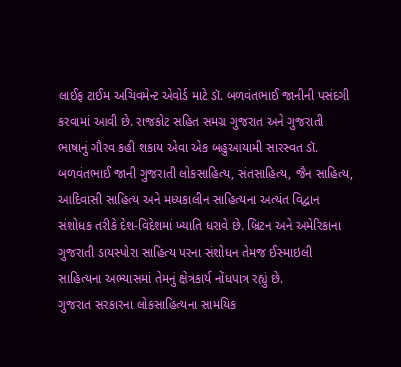લાઈફ ટાઈમ અચિવમેન્ટ એવોર્ડ માટે ડૉ. બળવંતભાઈ જાનીની પસંદગી કરવામાં આવી છે. રાજકોટ સહિત સમગ્ર ગુજરાત અને ગુજરાતી ભાષાનું ગૌરવ કહી શકાય એવા એક બહુઆયામી સારસ્વત ડૉ. બળવંતભાઈ જાની ગુજરાતી લોકસાહિત્ય, સંતસાહિત્ય, જૈન સાહિત્ય, આદિવાસી સાહિત્ય અને મધ્યકાલીન સાહિત્યના અત્યંત વિદ્વાન સંશોધક તરીકે દેશ-વિદેશમાં ખ્યાતિ ધરાવે છે. બ્રિટન અને અમેરિકાના ગુજરાતી ડાયસ્પોરા સાહિત્ય પરના સંશોધન તેમજ ઈસ્માઇલી સાહિત્યના અભ્યાસમાં તેમનું ક્ષેત્રકાર્ય નોંધપાત્ર રહ્યું છે.
ગુજરાત સરકારના લોકસાહિત્યના સામયિક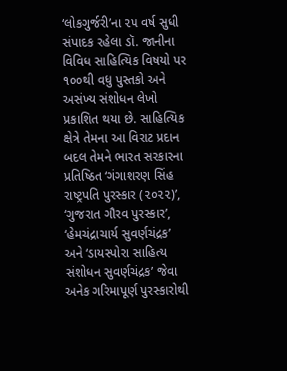‘લોકગુર્જરી’ના ૨૫ વર્ષ સુધી સંપાદક રહેલા ડૉ. જાનીના વિવિધ સાહિત્યિક વિષયો પર ૧૦૦થી વધુ પુસ્તકો અને અસંખ્ય સંશોધન લેખો પ્રકાશિત થયા છે. સાહિત્યિક ક્ષેત્રે તેમના આ વિરાટ પ્રદાન બદલ તેમને ભારત સરકારના પ્રતિષ્ઠિત ‘ગંગાશરણ સિંહ રાષ્ટ્રપતિ પુરસ્કાર (૨૦૨૨)’, ‘ગુજરાત ગૌરવ પુરસ્કાર’, ‘હેમચંદ્રાચાર્ય સુવર્ણચંદ્રક’ અને ‘ડાયસ્પોરા સાહિત્ય સંશોધન સુવર્ણચંદ્રક’ જેવા અનેક ગરિમાપૂર્ણ પુરસ્કારોથી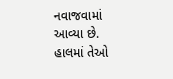નવાજવામાં આવ્યા છે. હાલમાં તેઓ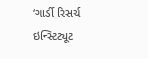‘ગાર્ડી રિસર્ચ ઇન્સ્ટિટ્યૂટ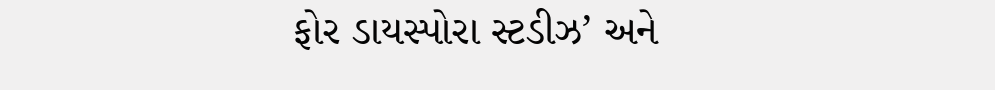ફોર ડાયસ્પોરા સ્ટડીઝ’ અને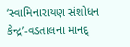‘સ્વામિનારાયણ સંશોધન કેન્દ્ર’-વડતાલના માનદ્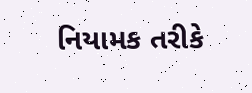નિયામક તરીકે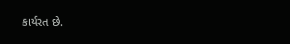કાર્યરત છે.